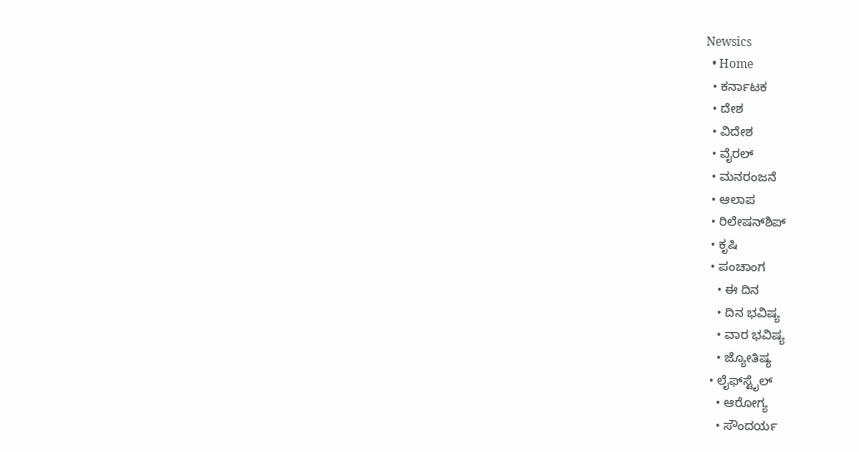Newsics
  • Home
  • ಕರ್ನಾಟಕ
  • ದೇಶ
  • ವಿದೇಶ
  • ವೈರಲ್
  • ಮನರಂಜನೆ
  • ಆಲಾಪ
  • ರಿಲೇಷನ್‌ಶಿಪ್
  • ಕೃಷಿ
  • ಪಂಚಾಂಗ
    • ಈ ದಿನ
    • ದಿನ ಭವಿಷ್ಯ
    • ವಾರ ಭವಿಷ್ಯ
    • ಜ್ಯೋತಿಷ್ಯ
  • ಲೈಫ್‌ಸ್ಟೈಲ್
    • ಆರೋಗ್ಯ
    • ಸೌಂದರ್ಯ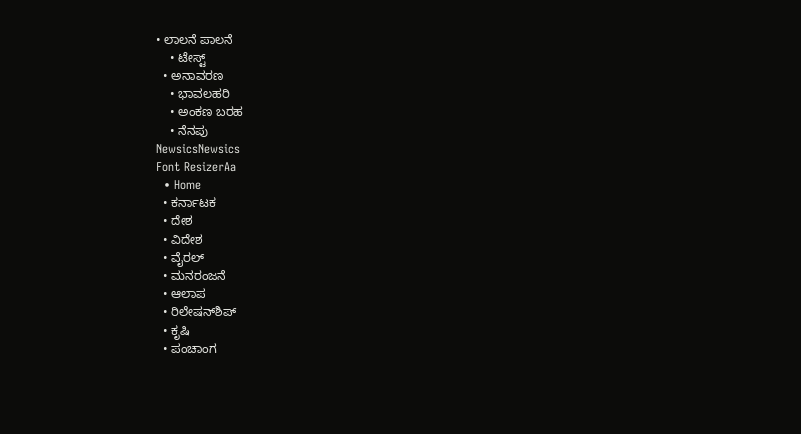• ಲಾಲನೆ ಪಾಲನೆ
    • ಟೇಸ್ಟ್
  • ಅನಾವರಣ
    • ಭಾವಲಹರಿ
    • ಅಂಕಣ ಬರಹ
    • ನೆನಪು
NewsicsNewsics
Font ResizerAa
  • Home
  • ಕರ್ನಾಟಕ
  • ದೇಶ
  • ವಿದೇಶ
  • ವೈರಲ್
  • ಮನರಂಜನೆ
  • ಆಲಾಪ
  • ರಿಲೇಷನ್‌ಶಿಪ್
  • ಕೃಷಿ
  • ಪಂಚಾಂಗ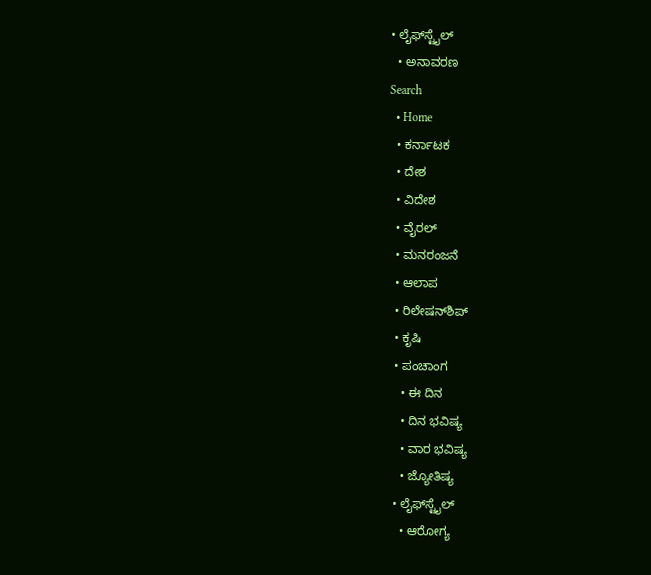• ಲೈಫ್‌ಸ್ಟೈಲ್
  • ಅನಾವರಣ
Search
  • Home
  • ಕರ್ನಾಟಕ
  • ದೇಶ
  • ವಿದೇಶ
  • ವೈರಲ್
  • ಮನರಂಜನೆ
  • ಆಲಾಪ
  • ರಿಲೇಷನ್‌ಶಿಪ್
  • ಕೃಷಿ
  • ಪಂಚಾಂಗ
    • ಈ ದಿನ
    • ದಿನ ಭವಿಷ್ಯ
    • ವಾರ ಭವಿಷ್ಯ
    • ಜ್ಯೋತಿಷ್ಯ
  • ಲೈಫ್‌ಸ್ಟೈಲ್
    • ಆರೋಗ್ಯ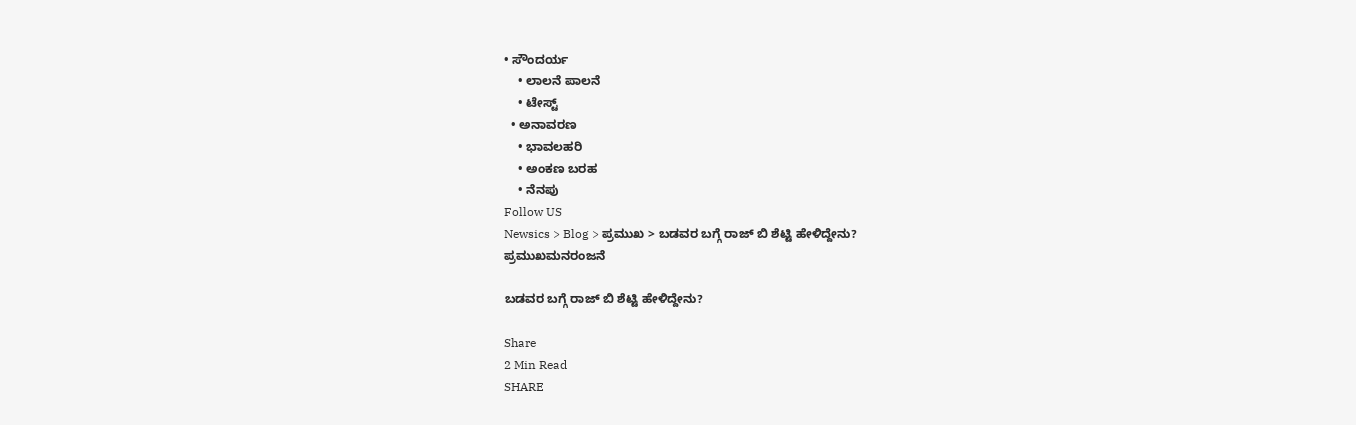• ಸೌಂದರ್ಯ
    • ಲಾಲನೆ ಪಾಲನೆ
    • ಟೇಸ್ಟ್
  • ಅನಾವರಣ
    • ಭಾವಲಹರಿ
    • ಅಂಕಣ ಬರಹ
    • ನೆನಪು
Follow US
Newsics > Blog > ಪ್ರಮುಖ > ಬಡವರ ಬಗ್ಗೆ ರಾಜ್ ಬಿ ಶೆಟ್ಟಿ ಹೇಳಿದ್ದೇನು?
ಪ್ರಮುಖಮನರಂಜನೆ

ಬಡವರ ಬಗ್ಗೆ ರಾಜ್ ಬಿ ಶೆಟ್ಟಿ ಹೇಳಿದ್ದೇನು?

Share
2 Min Read
SHARE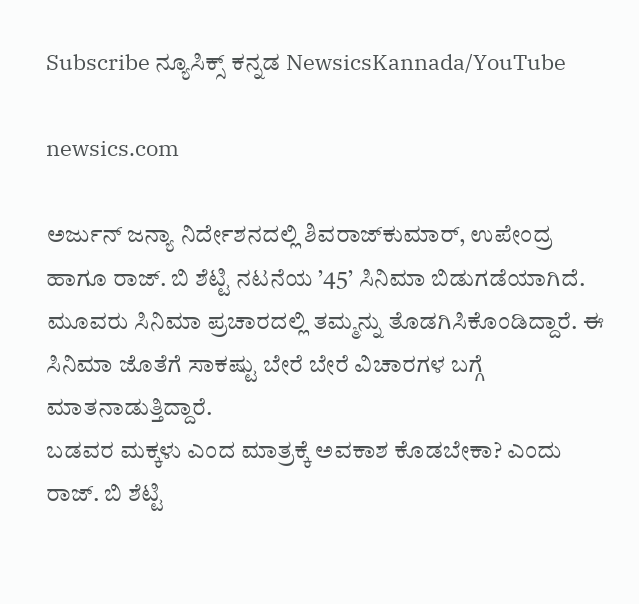Subscribe ನ್ಯೂಸಿಕ್ಸ್ ಕನ್ನಡ NewsicsKannada/YouTube

newsics.com

ಅರ್ಜುನ್ ಜನ್ಯಾ ನಿರ್ದೇಶನದಲ್ಲಿ ಶಿವರಾಜ್‌ಕುಮಾರ್, ಉಪೇಂದ್ರ ಹಾಗೂ ರಾಜ್‌. ಬಿ ಶೆಟ್ಟಿ ನಟನೆಯ ’45’ ಸಿನಿಮಾ ಬಿಡುಗಡೆಯಾಗಿದೆ. ಮೂವರು ಸಿನಿಮಾ ಪ್ರಚಾರದಲ್ಲಿ ತಮ್ಮನ್ನು ತೊಡಗಿಸಿಕೊಂಡಿದ್ದಾರೆ. ಈ ಸಿನಿಮಾ ಜೊತೆಗೆ ಸಾಕಷ್ಟು ಬೇರೆ ಬೇರೆ ವಿಚಾರಗಳ ಬಗ್ಗೆ ಮಾತನಾಡುತ್ತಿದ್ದಾರೆ.
ಬಡವರ ಮಕ್ಕಳು ಎಂದ ಮಾತ್ರಕ್ಕೆ ಅವಕಾಶ ಕೊಡಬೇಕಾ? ಎಂದು ರಾಜ್‌. ಬಿ ಶೆಟ್ಟಿ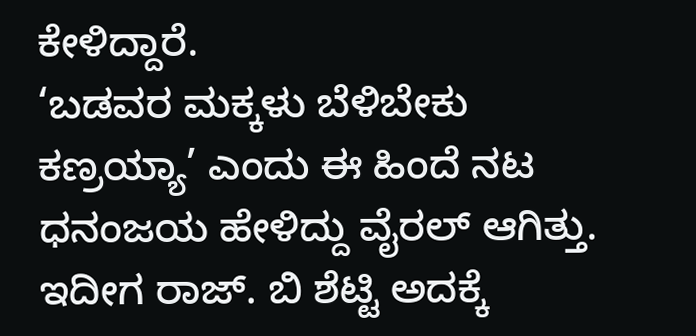ಕೇಳಿದ್ದಾರೆ.
‘ಬಡವರ ಮಕ್ಕಳು ಬೆಳಿಬೇಕು ಕಣ್ರಯ್ಯಾ’ ಎಂದು ಈ ಹಿಂದೆ ನಟ ಧನಂಜಯ ಹೇಳಿದ್ದು ವೈರಲ್ ಆಗಿತ್ತು. ಇದೀಗ ರಾಜ್‌. ಬಿ ಶೆಟ್ಟಿ ಅದಕ್ಕೆ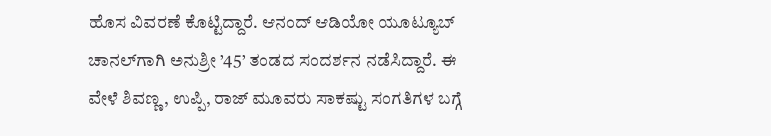ಹೊಸ ವಿವರಣೆ ಕೊಟ್ಟಿದ್ದಾರೆ. ಆನಂದ್ ಆಡಿಯೋ ಯೂಟ್ಯೂಬ್ ಚಾನಲ್‌ಗಾಗಿ ಅನುಶ್ರೀ ’45’ ತಂಡದ ಸಂದರ್ಶನ ನಡೆಸಿದ್ದಾರೆ. ಈ ವೇಳೆ ಶಿವಣ್ಣ, ಉಪ್ಪಿ, ರಾಜ್ ಮೂವರು ಸಾಕಷ್ಟು ಸಂಗತಿಗಳ ಬಗ್ಗೆ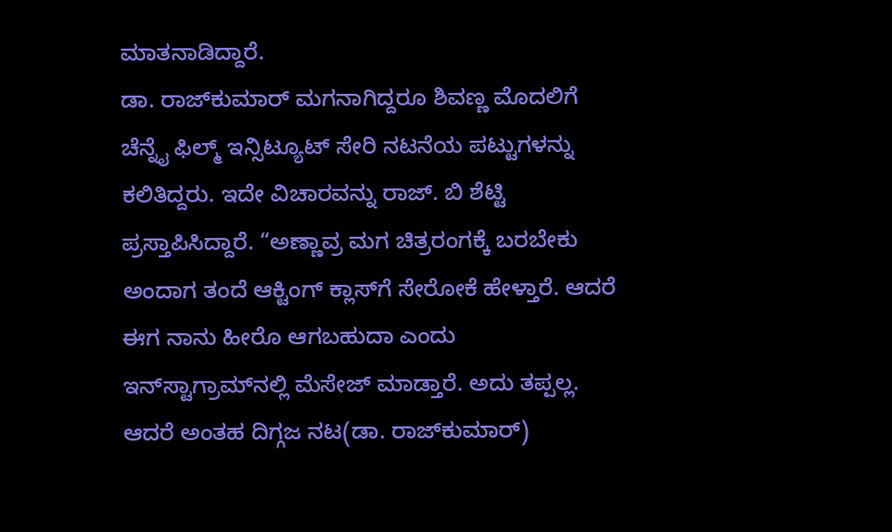ಮಾತನಾಡಿದ್ದಾರೆ.
ಡಾ. ರಾಜ್‌ಕುಮಾರ್ ಮಗನಾಗಿದ್ದರೂ ಶಿವಣ್ಣ ಮೊದಲಿಗೆ ಚೆನ್ನೈ ಫಿಲ್ಮ್ ಇನ್ಸಿಟ್ಯೂಟ್‌ ಸೇರಿ ನಟನೆಯ ಪಟ್ಟುಗಳನ್ನು ಕಲಿತಿದ್ದರು. ಇದೇ ವಿಚಾರವನ್ನು ರಾಜ್‌. ಬಿ ಶೆಟ್ಟಿ ಪ್ರಸ್ತಾಪಿಸಿದ್ದಾರೆ. “ಅಣ್ಣಾವ್ರ ಮಗ ಚಿತ್ರರಂಗಕ್ಕೆ ಬರಬೇಕು ಅಂದಾಗ ತಂದೆ ಆಕ್ಟಿಂಗ್ ಕ್ಲಾಸ್‌ಗೆ ಸೇರೋಕೆ ಹೇಳ್ತಾರೆ. ಆದರೆ ಈಗ ನಾನು ಹೀರೊ ಆಗಬಹುದಾ ಎಂದು ಇನ್‌ಸ್ಟಾಗ್ರಾಮ್‌ನಲ್ಲಿ ಮೆಸೇಜ್ ಮಾಡ್ತಾರೆ. ಅದು ತಪ್ಪಲ್ಲ. ಆದರೆ ಅಂತಹ ದಿಗ್ಗಜ ನಟ(ಡಾ. ರಾಜ್‌ಕುಮಾರ್)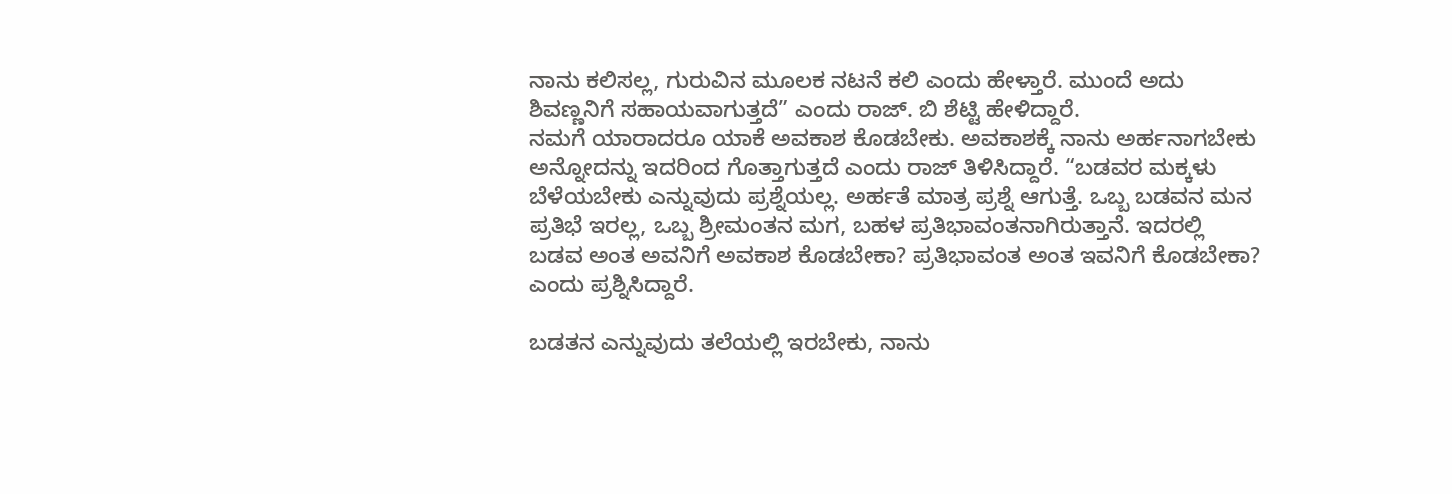ನಾನು ಕಲಿಸಲ್ಲ, ಗುರುವಿನ ಮೂಲಕ ನಟನೆ ಕಲಿ ಎಂದು ಹೇಳ್ತಾರೆ. ಮುಂದೆ ಅದು ಶಿವಣ್ಣನಿಗೆ ಸಹಾಯವಾಗುತ್ತದೆ” ಎಂದು ರಾಜ್‌. ಬಿ ಶೆಟ್ಟಿ ಹೇಳಿದ್ದಾರೆ.
ನಮಗೆ ಯಾರಾದರೂ ಯಾಕೆ ಅವಕಾಶ ಕೊಡಬೇಕು. ಅವಕಾಶಕ್ಕೆ ನಾನು ಅರ್ಹನಾಗಬೇಕು ಅನ್ನೋದನ್ನು ಇದರಿಂದ ಗೊತ್ತಾಗುತ್ತದೆ ಎಂದು ರಾಜ್ ತಿಳಿಸಿದ್ದಾರೆ. “ಬಡವರ ಮಕ್ಕಳು ಬೆಳೆಯಬೇಕು ಎನ್ನುವುದು ಪ್ರಶ್ನೆಯಲ್ಲ. ಅರ್ಹತೆ ಮಾತ್ರ ಪ್ರಶ್ನೆ ಆಗುತ್ತೆ. ಒಬ್ಬ ಬಡವನ ಮನ ಪ್ರತಿಭೆ ಇರಲ್ಲ, ಒಬ್ಬ ಶ್ರೀಮಂತನ ಮಗ, ಬಹಳ ಪ್ರತಿಭಾವಂತನಾಗಿರುತ್ತಾನೆ. ಇದರಲ್ಲಿ ಬಡವ ಅಂತ ಅವನಿಗೆ ಅವಕಾಶ ಕೊಡಬೇಕಾ? ಪ್ರತಿಭಾವಂತ ಅಂತ ಇವನಿಗೆ ಕೊಡಬೇಕಾ? ಎಂದು ಪ್ರಶ್ನಿಸಿದ್ದಾರೆ.

ಬಡತನ ಎನ್ನುವುದು ತಲೆಯಲ್ಲಿ ಇರಬೇಕು, ನಾನು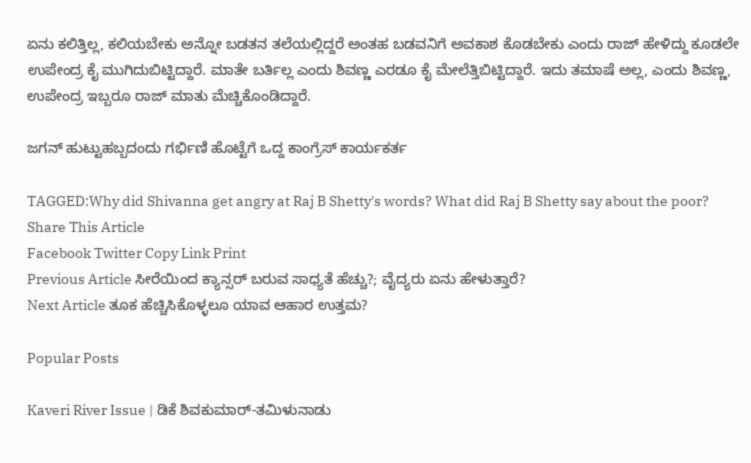ಏನು ಕಲಿತ್ತಿಲ್ಲ, ಕಲಿಯಬೇಕು ಅನ್ನೋ ಬಡತನ ತಲೆಯಲ್ಲಿದ್ದರೆ ಅಂತಹ ಬಡವನಿಗೆ ಅವಕಾಶ ಕೊಡಬೇಕು ಎಂದು ರಾಜ್ ಹೇಳಿದ್ದು ಕೂಡಲೇ ಉಪೇಂದ್ರ ಕೈ ಮುಗಿದುಬಿಟ್ಟಿದ್ದಾರೆ. ಮಾತೇ ಬರ್ತಿಲ್ಲ ಎಂದು ಶಿವಣ್ಣ ಎರಡೂ ಕೈ ಮೇಲೆತ್ತಿಬಿಟ್ಟಿದ್ದಾರೆ. ಇದು ತಮಾಷೆ ಅಲ್ಲ, ಎಂದು ಶಿವಣ್ಣ, ಉಪೇಂದ್ರ ಇಬ್ಬರೂ ರಾಜ್ ಮಾತು ಮೆಚ್ಚಿಕೊಂಡಿದ್ದಾರೆ.

ಜಗನ್ ಹುಟ್ಟುಹಬ್ಬದಂದು ಗರ್ಭಿಣಿ ಹೊಟ್ಟೆಗೆ ಒದ್ದ ಕಾಂಗ್ರೆಸ್‌ ಕಾರ್ಯಕರ್ತ

TAGGED:Why did Shivanna get angry at Raj B Shetty's words? What did Raj B Shetty say about the poor?
Share This Article
Facebook Twitter Copy Link Print
Previous Article ಸೀರೆಯಿಂದ ಕ್ಯಾನ್ಸರ್ ಬರುವ ಸಾಧ್ಯತೆ ಹೆಚ್ಚು?; ವೈದ್ಯರು ಏನು ಹೇಳುತ್ತಾರೆ?
Next Article ತೂಕ ಹೆಚ್ಚಿಸಿಕೊಳ್ಳಲೂ ಯಾವ ಆಹಾರ ಉತ್ತಮ?

Popular Posts

Kaveri River Issue | ಡಿಕೆ ಶಿವಕುಮಾರ್-ತಮಿಳುನಾಡು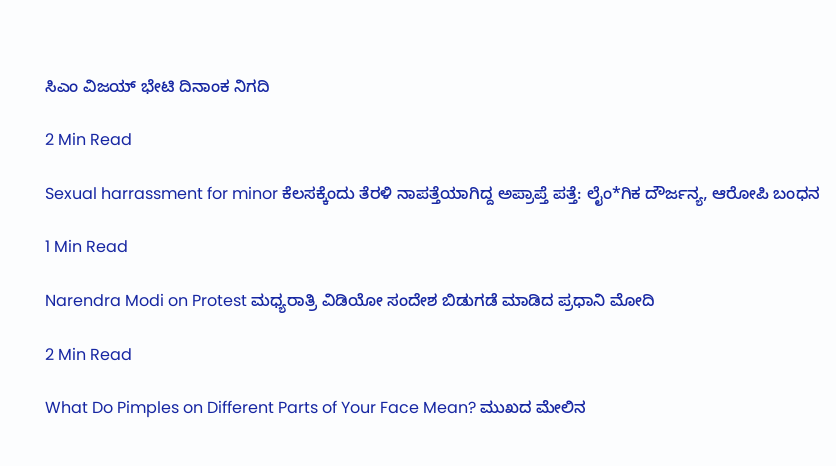ಸಿಎಂ ವಿಜಯ್ ಭೇಟಿ ದಿನಾಂಕ ನಿಗದಿ

2 Min Read

Sexual harrassment for minor ಕೆಲಸಕ್ಕೆಂದು ತೆರಳಿ ನಾಪತ್ತೆಯಾಗಿದ್ದ ಅಪ್ರಾಪ್ತೆ ಪತ್ತೆ: ಲೈಂ*ಗಿಕ ದೌರ್ಜನ್ಯ, ಆರೋಪಿ ಬಂಧನ

1 Min Read

Narendra Modi on Protest ಮಧ್ಯರಾತ್ರಿ ವಿಡಿಯೋ ಸಂದೇಶ ಬಿಡುಗಡೆ ಮಾಡಿದ ಪ್ರಧಾನಿ ಮೋದಿ

2 Min Read

What Do Pimples on Different Parts of Your Face Mean? ಮುಖದ ಮೇಲಿನ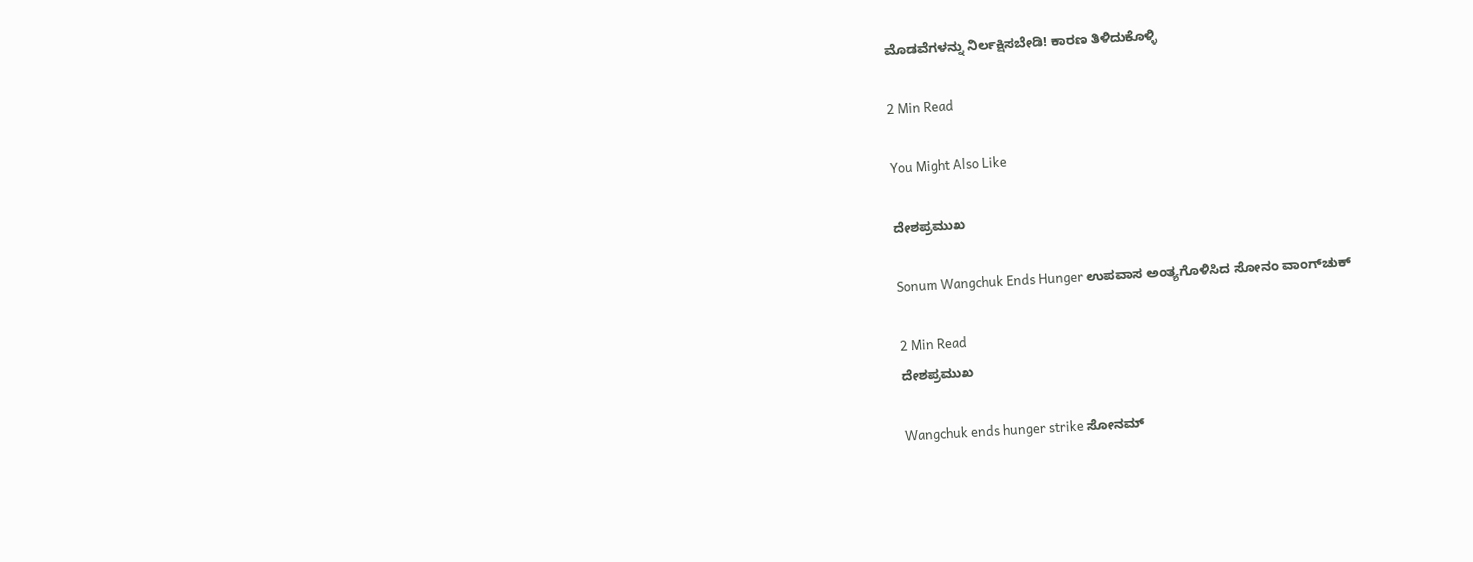ಮೊಡವೆಗಳನ್ನು ನಿರ್ಲಕ್ಷಿಸಬೇಡಿ! ಕಾರಣ ತಿಳಿದುಕೊಳ್ಳಿ

2 Min Read

You Might Also Like

ದೇಶಪ್ರಮುಖ

Sonum Wangchuk Ends Hunger ಉಪವಾಸ ಅಂತ್ಯಗೊಳಿಸಿದ ಸೋನಂ ವಾಂಗ್‌ಚುಕ್

2 Min Read
ದೇಶಪ್ರಮುಖ

Wangchuk ends hunger strike ಸೋನಮ್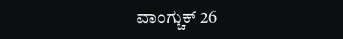ವಾಂಗ್ಚುಕ್ 26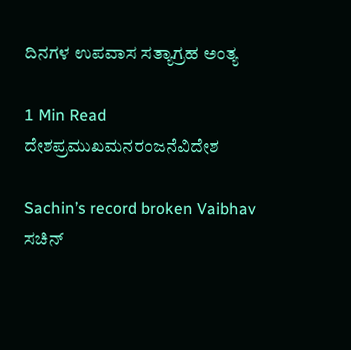ದಿನಗಳ ಉಪವಾಸ ಸತ್ಯಾಗ್ರಹ ಅಂತ್ಯ

1 Min Read
ದೇಶಪ್ರಮುಖಮನರಂಜನೆವಿದೇಶ

Sachin’s record broken Vaibhav ಸಚಿನ್‌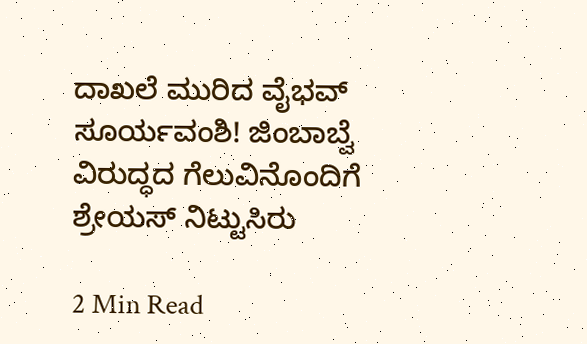ದಾಖಲೆ ಮುರಿದ ವೈಭವ್‌ ಸೂರ್ಯವಂಶಿ! ಜಿಂಬಾಬ್ವೆ ವಿರುದ್ಧದ ಗೆಲುವಿನೊಂದಿಗೆ ಶ್ರೇಯಸ್ ನಿಟ್ಟುಸಿರು

2 Min Read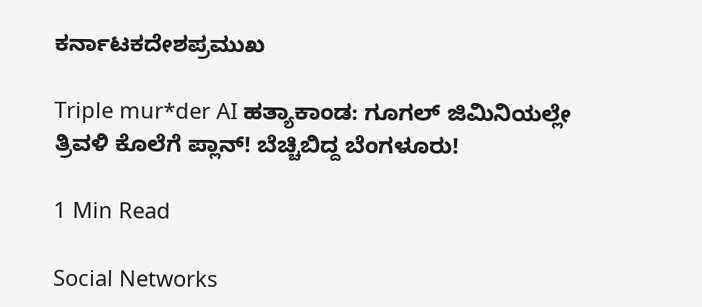ಕರ್ನಾಟಕದೇಶಪ್ರಮುಖ

Triple mur*der AI ಹತ್ಯಾಕಾಂಡ: ಗೂಗಲ್ ಜಿಮಿನಿಯಲ್ಲೇ ತ್ರಿವಳಿ ಕೊಲೆಗೆ ಪ್ಲಾನ್! ಬೆಚ್ಚಿಬಿದ್ದ ಬೆಂಗಳೂರು!

1 Min Read

Social Networks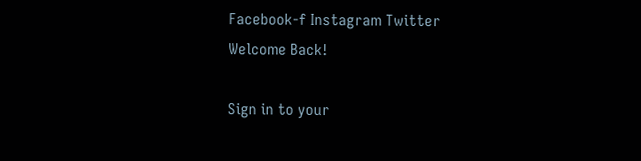Facebook-f Instagram Twitter
Welcome Back!

Sign in to your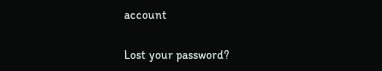account

Lost your password?